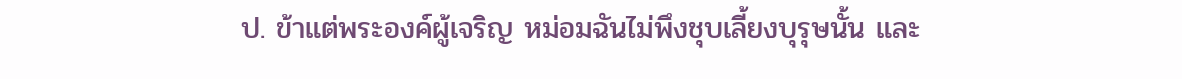ป. ข้าแต่พระองค์ผู้เจริญ หม่อมฉันไม่พึงชุบเลี้ยงบุรุษนั้น และ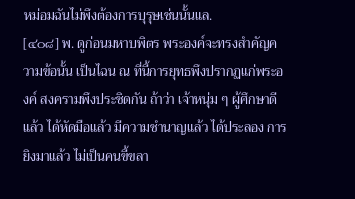หม่อมฉันไม่พึงต้องการบุรุษเช่นนั้นแล.
[๔๐๘] พ. ดูก่อนมหาบพิตร พระองค์จะทรงสำคัญความข้อนั้น เป็นไฉน ณ ที่นี้การยุทธพึงปรากฏแก่พระองค์ สงครามพึงประชิดกัน ถ้าว่า เจ้าหนุ่ม ๆ ผู้ศึกษาดีแล้ว ได้หัดมือแล้ว มีความชำนาญแล้ว ได้ประลอง การยิงมาแล้ว ไม่เป็นคนขี้ขลา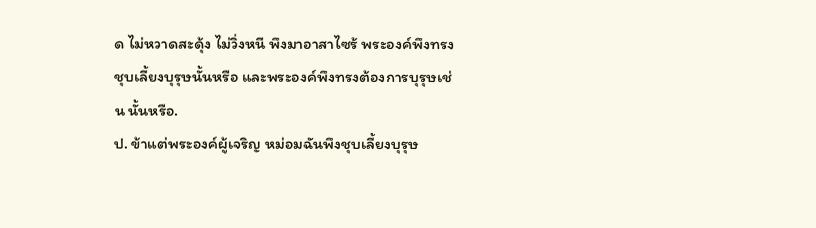ด ไม่หวาดสะดุ้ง ไม่วิ่งหนี พึงมาอาสาไซร้ พระองค์พึงทรงชุบเลี้ยงบุรุษนั้นหรือ และพระองค์พึงทรงต้องการบุรุษเช่น นั้นหรือ.
ป. ข้าแต่พระองค์ผู้เจริญ หม่อมฉันพึงชุบเลี้ยงบุรุษ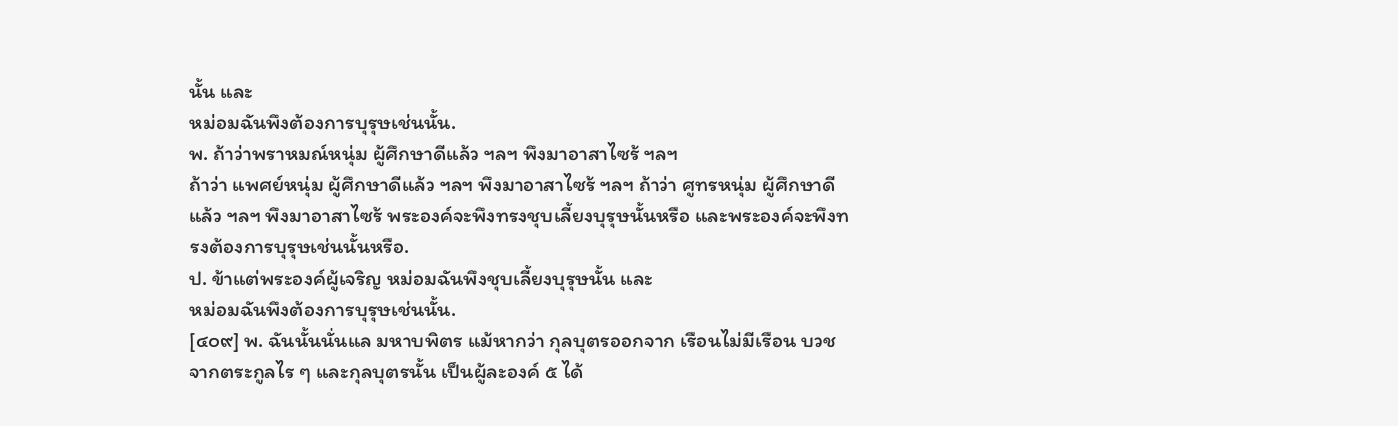นั้น และ
หม่อมฉันพึงต้องการบุรุษเช่นนั้น.
พ. ถ้าว่าพราหมณ์หนุ่ม ผู้ศึกษาดีแล้ว ฯลฯ พึงมาอาสาไซร้ ฯลฯ
ถ้าว่า แพศย์หนุ่ม ผู้ศึกษาดีแล้ว ฯลฯ พึงมาอาสาไซร้ ฯลฯ ถ้าว่า ศูทรหนุ่ม ผู้ศึกษาดีแล้ว ฯลฯ พึงมาอาสาไซร้ พระองค์จะพึงทรงชุบเลี้ยงบุรุษนั้นหรือ และพระองค์จะพึงทรงต้องการบุรุษเช่นนั้นหรือ.
ป. ข้าแต่พระองค์ผู้เจริญ หม่อมฉันพึงชุบเลี้ยงบุรุษนั้น และ
หม่อมฉันพึงต้องการบุรุษเช่นนั้น.
[๔๐๙] พ. ฉันนั้นนั่นแล มหาบพิตร แม้หากว่า กุลบุตรออกจาก เรือนไม่มีเรือน บวชจากตระกูลไร ๆ และกุลบุตรนั้น เป็นผู้ละองค์ ๕ ได้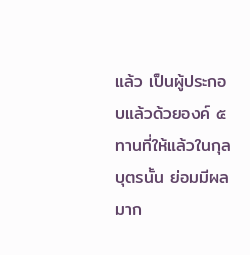แล้ว เป็นผู้ประกอบแล้วด้วยองค์ ๕ ทานที่ให้แล้วในกุลบุตรนั้น ย่อมมีผลมาก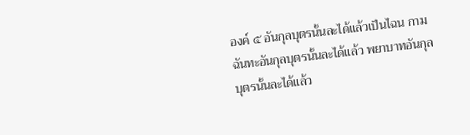องค์ ๕ อันกุลบุตรนั้นละได้แล้วเป็นไฉน กามฉันทะอันกุลบุตรนั้นละได้แล้ว พยาบาทอันกุลบุตรนั้นละได้แล้ว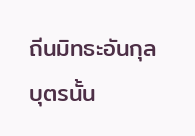ถีนมิทธะอันกุลบุตรนั้น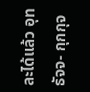ละได้แล้ว อุทธัจจ- กุกกุจ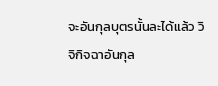จะอันกุลบุตรนั้นละได้แล้ว วิจิกิจฉาอันกุล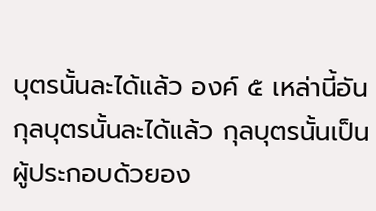บุตรนั้นละได้แล้ว องค์ ๕ เหล่านี้อันกุลบุตรนั้นละได้แล้ว กุลบุตรนั้นเป็นผู้ประกอบด้วยอง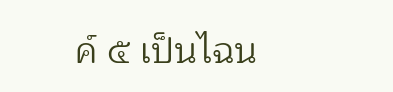ค์ ๕ เป็นไฉน